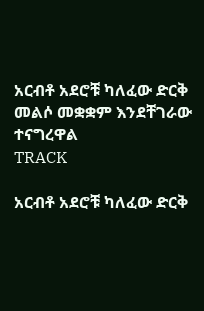አርብቶ አደሮቹ ካለፈው ድርቅ  መልሶ መቋቋም እንደቸገራው ተናግረዋል
TRACK

አርብቶ አደሮቹ ካለፈው ድርቅ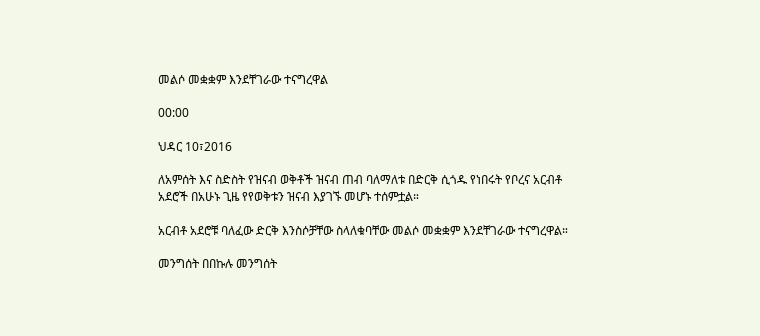መልሶ መቋቋም እንደቸገራው ተናግረዋል

00:00

ህዳር 10፣2016

ለአምሰት እና ስድስት የዝናብ ወቅቶች ዝናብ ጠብ ባለማለቱ በድርቅ ሲጎዱ የነበሩት የቦረና አርብቶ አደሮች በአሁኑ ጊዜ የየወቅቱን ዝናብ እያገኙ መሆኑ ተሰምቷል።

አርብቶ አደሮቹ ባለፈው ድርቅ እንስሶቻቸው ስላለቁባቸው መልሶ መቋቋም እንደቸገራው ተናግረዋል።

መንግሰት በበኩሉ መንግሰት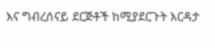እና ግብረሰናይ ደርጅቶች ከሚያደርጉት እርዳታ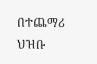በተጨማሪ ህዝቡ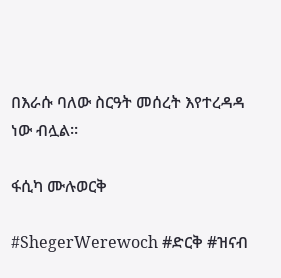በእራሱ ባለው ስርዓት መሰረት እየተረዳዳ ነው ብሏል።

ፋሲካ ሙሉወርቅ

#ShegerWerewoch #ድርቅ #ዝናብ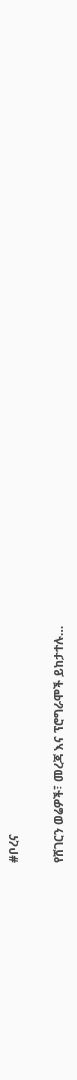#ቦረና

የሸገርን ወሬዎች፣ መረጃ እና ፕሮግራሞች ይከታተሉ…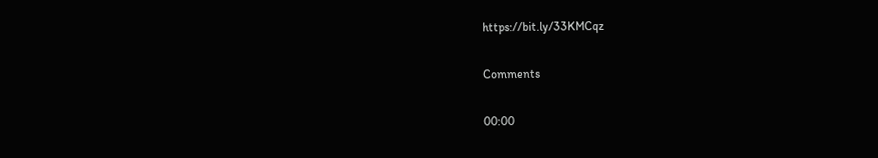https://bit.ly/33KMCqz

Comments

00:00